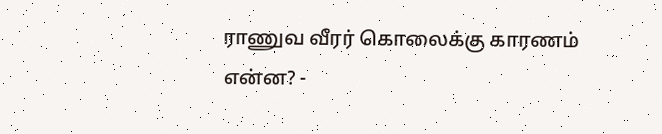ராணுவ வீரர் கொலைக்கு காரணம் என்ன? -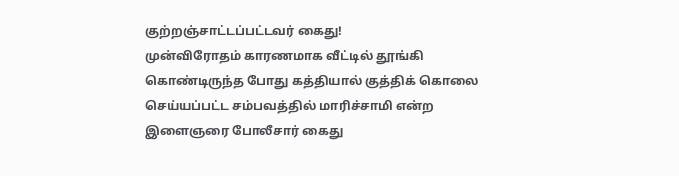குற்றஞ்சாட்டப்பட்டவர் கைது!
முன்விரோதம் காரணமாக வீட்டில் தூங்கி கொண்டிருந்த போது கத்தியால் குத்திக் கொலை செய்யப்பட்ட சம்பவத்தில் மாரிச்சாமி என்ற இளைஞரை போலீசார் கைது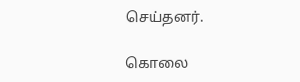செய்தனர்.

கொலை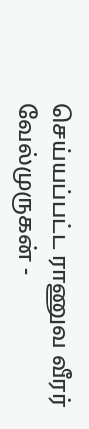செய்யப்பட்ட ராணுவ வீரர் வேல்முருகன் -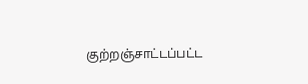குற்றஞ்சாட்டப்பட்ட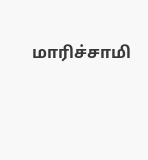மாரிச்சாமி